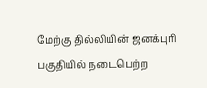மேற்கு தில்லியின் ஜனக்புரி பகுதியில் நடைபெற்ற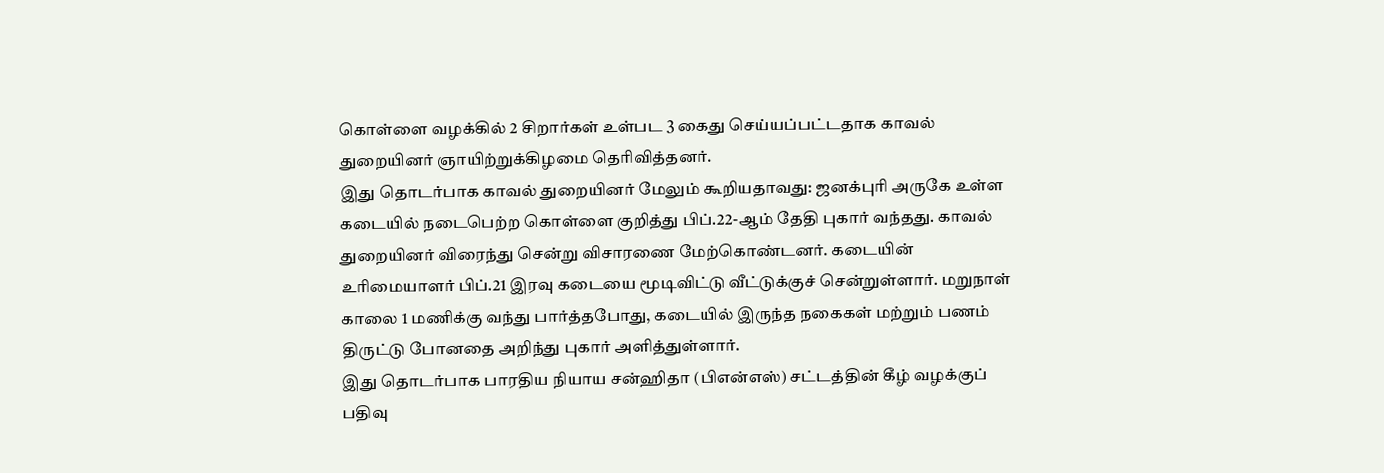கொள்ளை வழக்கில் 2 சிறார்கள் உள்பட 3 கைது செய்யப்பட்டதாக காவல் துறையினர் ஞாயிற்றுக்கிழமை தெரிவித்தனர்.
இது தொடர்பாக காவல் துறையினர் மேலும் கூறியதாவது: ஜனக்புரி அருகே உள்ள கடையில் நடைபெற்ற கொள்ளை குறித்து பிப்.22-ஆம் தேதி புகார் வந்தது. காவல் துறையினர் விரைந்து சென்று விசாரணை மேற்கொண்டனர். கடையின் உரிமையாளர் பிப்.21 இரவு கடையை மூடிவிட்டு வீட்டுக்குச் சென்றுள்ளார். மறுநாள் காலை 1 மணிக்கு வந்து பார்த்தபோது, கடையில் இருந்த நகைகள் மற்றும் பணம் திருட்டு போனதை அறிந்து புகார் அளித்துள்ளார்.
இது தொடர்பாக பாரதிய நியாய சன்ஹிதா (பிஎன்எஸ்) சட்டத்தின் கீழ் வழக்குப் பதிவு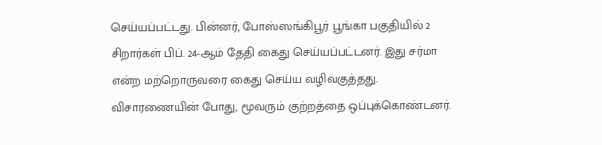செய்யப்பட்டது. பின்னர், போஸ்ஸங்கிபூர் பூங்கா பகுதியில் 2 சிறார்கள் பிப். 24-ஆம் தேதி கைது செய்யப்பட்டனர். இது சர்மா என்ற மற்றொருவரை கைது செய்ய வழிவகுத்தது. விசாரணையின் போது, மூவரும் குற்றத்தை ஒப்புக்கொண்டனர்.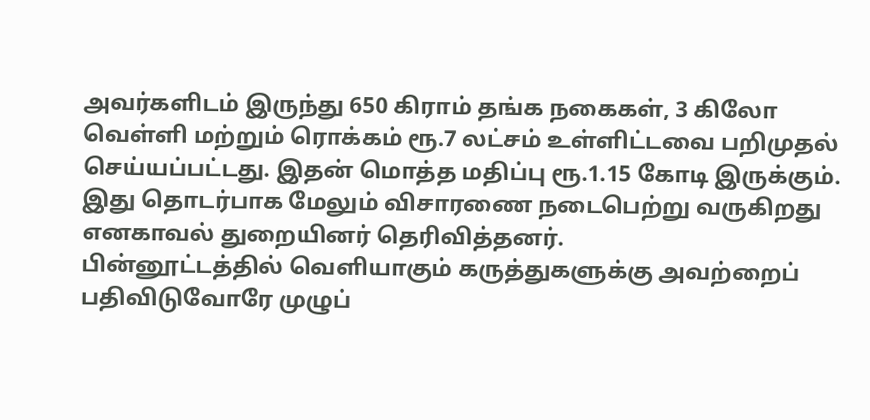அவர்களிடம் இருந்து 650 கிராம் தங்க நகைகள், 3 கிலோ வெள்ளி மற்றும் ரொக்கம் ரூ.7 லட்சம் உள்ளிட்டவை பறிமுதல் செய்யப்பட்டது. இதன் மொத்த மதிப்பு ரூ.1.15 கோடி இருக்கும். இது தொடர்பாக மேலும் விசாரணை நடைபெற்று வருகிறது எனகாவல் துறையினர் தெரிவித்தனர்.
பின்னூட்டத்தில் வெளியாகும் கருத்துகளுக்கு அவற்றைப் பதிவிடுவோரே முழுப்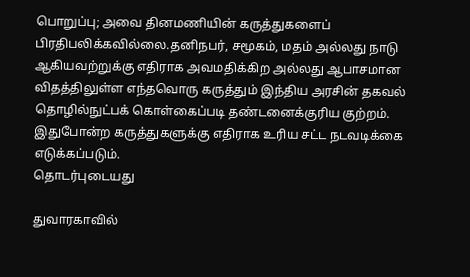பொறுப்பு; அவை தினமணியின் கருத்துகளைப் பிரதிபலிக்கவில்லை.தனிநபர், சமூகம், மதம் அல்லது நாடு ஆகியவற்றுக்கு எதிராக அவமதிக்கிற அல்லது ஆபாசமான விதத்திலுள்ள எந்தவொரு கருத்தும் இந்திய அரசின் தகவல் தொழில்நுட்பக் கொள்கைப்படி தண்டனைக்குரிய குற்றம். இதுபோன்ற கருத்துகளுக்கு எதிராக உரிய சட்ட நடவடிக்கை எடுக்கப்படும்.
தொடர்புடையது

துவாரகாவில்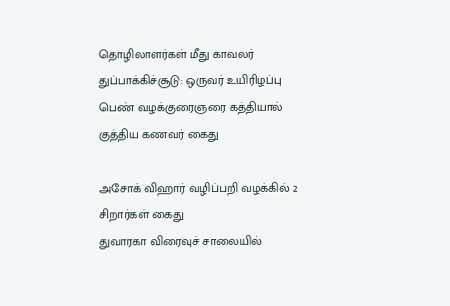தொழிலாளர்கள் மீது காவலர் துப்பாக்கிச்சூடு: ஒருவர் உயிரிழப்பு
பெண் வழக்குரைஞரை கத்தியால் குத்திய கணவர் கைது

அசோக் விஹார் வழிப்பறி வழக்கில் 2 சிறார்கள் கைது
துவாரகா விரைவுச் சாலையில்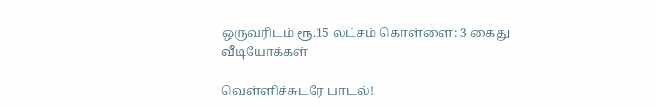ஒருவரிடம் ரூ.15 லட்சம் கொள்ளை: 3 கைது
வீடியோக்கள்

வெள்ளிச்சுடரே பாடல்!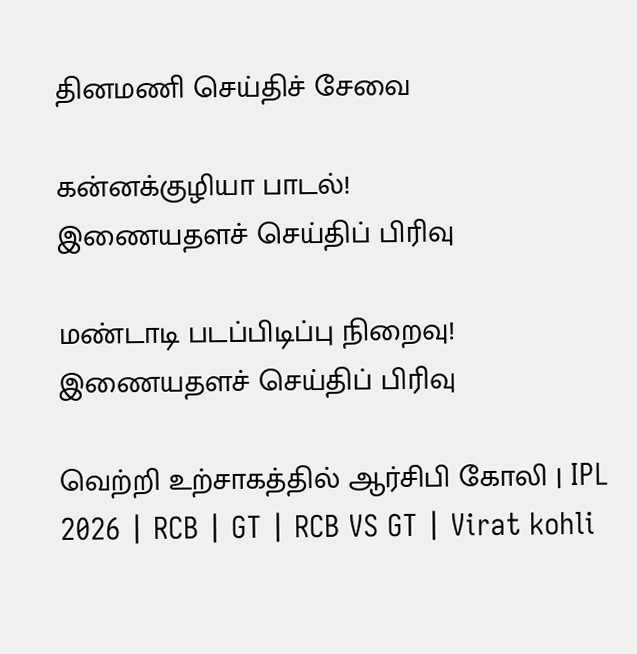தினமணி செய்திச் சேவை

கன்னக்குழியா பாடல்!
இணையதளச் செய்திப் பிரிவு

மண்டாடி படப்பிடிப்பு நிறைவு!
இணையதளச் செய்திப் பிரிவு

வெற்றி உற்சாகத்தில் ஆர்சிபி கோலி | IPL 2026 | RCB | GT | RCB VS GT | Virat kohli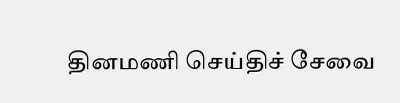தினமணி செய்திச் சேவை